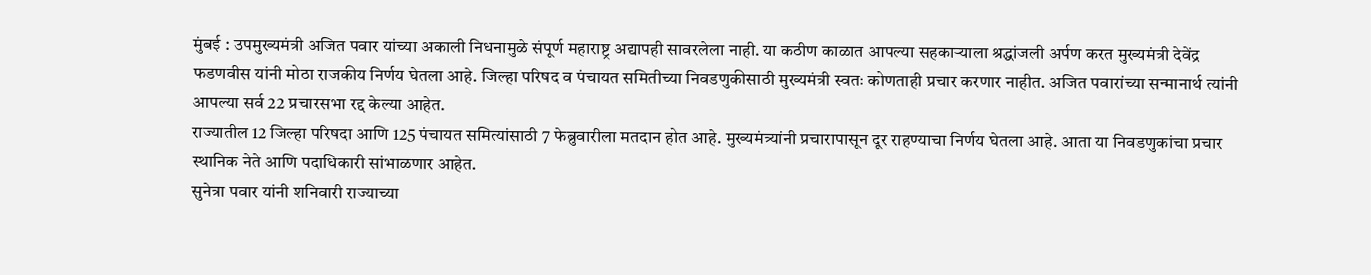मुंबई : उपमुख्यमंत्री अजित पवार यांच्या अकाली निधनामुळे संपूर्ण महाराष्ट्र अद्यापही सावरलेला नाही. या कठीण काळात आपल्या सहकाऱ्याला श्रद्धांजली अर्पण करत मुख्यमंत्री देवेंद्र फडणवीस यांनी मोठा राजकीय निर्णय घेतला आहे. जिल्हा परिषद व पंचायत समितीच्या निवडणुकीसाठी मुख्यमंत्री स्वतः कोणताही प्रचार करणार नाहीत. अजित पवारांच्या सन्मानार्थ त्यांनी आपल्या सर्व 22 प्रचारसभा रद्द केल्या आहेत.
राज्यातील 12 जिल्हा परिषदा आणि 125 पंचायत समित्यांसाठी 7 फेब्रुवारीला मतदान होत आहे. मुख्यमंत्र्यांनी प्रचारापासून दूर राहण्याचा निर्णय घेतला आहे. आता या निवडणुकांचा प्रचार स्थानिक नेते आणि पदाधिकारी सांभाळणार आहेत.
सुनेत्रा पवार यांनी शनिवारी राज्याच्या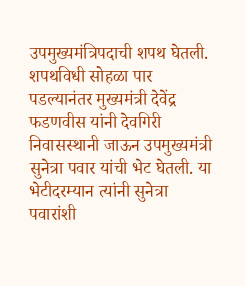उपमुख्यमंत्रिपदाची शपथ घेतली. शपथविधी सोहळा पार पडल्यानंतर मुख्यमंत्री देवेंद्र फडणवीस यांनी देवगिरी निवासस्थानी जाऊन उपमुख्यमंत्री सुनेत्रा पवार यांची भेट घेतली. या भेटीदरम्यान त्यांनी सुनेत्रा पवारांशी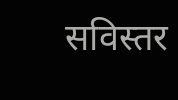सविस्तर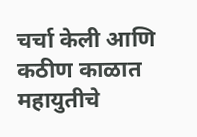चर्चा केली आणि कठीण काळात महायुतीचे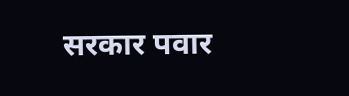सरकार पवार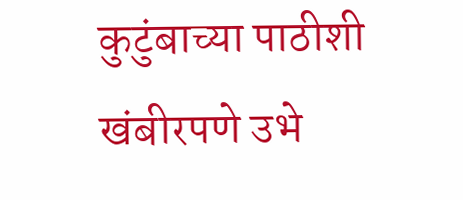कुटुंबाच्या पाठीशी खंबीरपणे उभे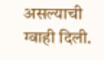असल्याची ग्वाही दिली.